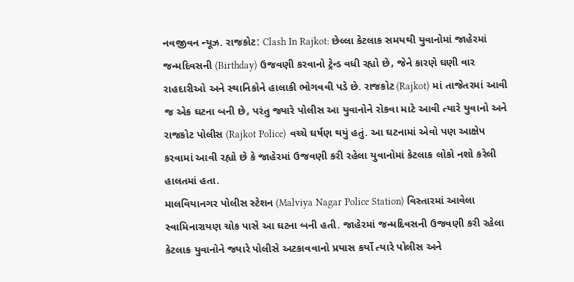નવજીવન ન્યૂઝ. રાજકોટ: Clash In Rajkot: છેલ્લા કેટલાક સમયથી યુવાનોમાં જાહેરમાં જન્મદિવસની (Birthday) ઉજવણી કરવાનો ટ્રેન્ડ વધી રહ્યો છે, જેને કારણે ઘણી વાર રાહદારીઓ અને સ્થાનિકોને હાલાકી ભોગવવી પડે છે. રાજકોટ (Rajkot) માં તાજેતરમાં આવી જ એક ઘટના બની છે, પરંતુ જ્યારે પોલીસ આ યુવાનોને રોકવા માટે આવી ત્યારે યુવાનો અને રાજકોટ પોલીસ (Rajkot Police) વચ્ચે ઘર્ષણ થયું હતું. આ ઘટનામાં એવો પણ આક્ષેપ કરવામાં આવી રહ્યો છે કે જાહેરમાં ઉજવણી કરી રહેલા યુવાનોમાં કેટલાક લોકો નશો કરેલી હાલતમાં હતા.
માલવિયાનગર પોલીસ સ્ટેશન (Malviya Nagar Police Station) વિસ્તારમાં આવેલા સ્વામિનારાયણ ચોક પાસે આ ઘટના બની હતી. જાહેરમાં જન્મદિવસની ઉજવણી કરી રહેલા કેટલાક યુવાનોને જ્યારે પોલીસે અટકાવવાનો પ્રયાસ કર્યો ત્યારે પોલીસ અને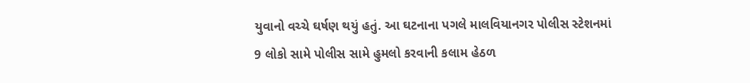યુવાનો વચ્ચે ઘર્ષણ થયું હતું. આ ઘટનાના પગલે માલવિયાનગર પોલીસ સ્ટેશનમાં 9 લોકો સામે પોલીસ સામે હુમલો કરવાની કલામ હેઠળ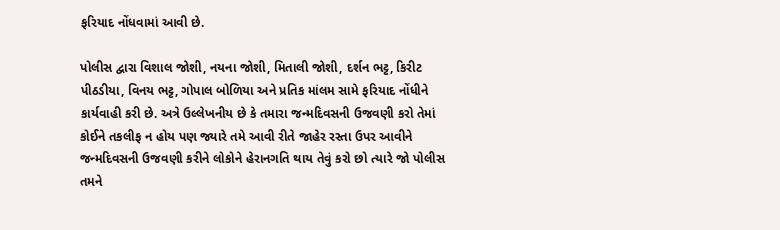ફરિયાદ નોંધવામાં આવી છે.

પોલીસ દ્વારા વિશાલ જોશી, નયના જોશી, મિતાલી જોશી, દર્શન ભટ્ટ, કિરીટ પીઠડીયા, વિનય ભટ્ટ, ગોપાલ બોળિયા અને પ્રતિક માંલમ સામે ફરિયાદ નોંધીને કાર્યવાહી કરી છે. અત્રે ઉલ્લેખનીય છે કે તમારા જન્મદિવસની ઉજવણી કરો તેમાં કોઈને તકલીફ ન હોય પણ જ્યારે તમે આવી રીતે જાહેર રસ્તા ઉપર આવીને જન્મદિવસની ઉજવણી કરીને લોકોને હેરાનગતિ થાય તેવું કરો છો ત્યારે જો પોલીસ તમને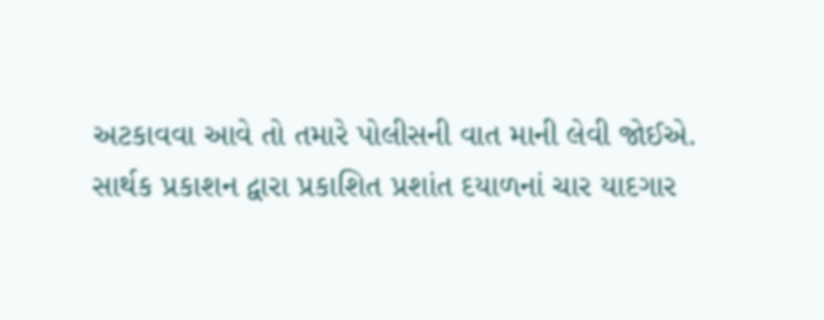અટકાવવા આવે તો તમારે પોલીસની વાત માની લેવી જોઈએ.
સાર્થક પ્રકાશન દ્વારા પ્રકાશિત પ્રશાંત દયાળનાં ચાર યાદગાર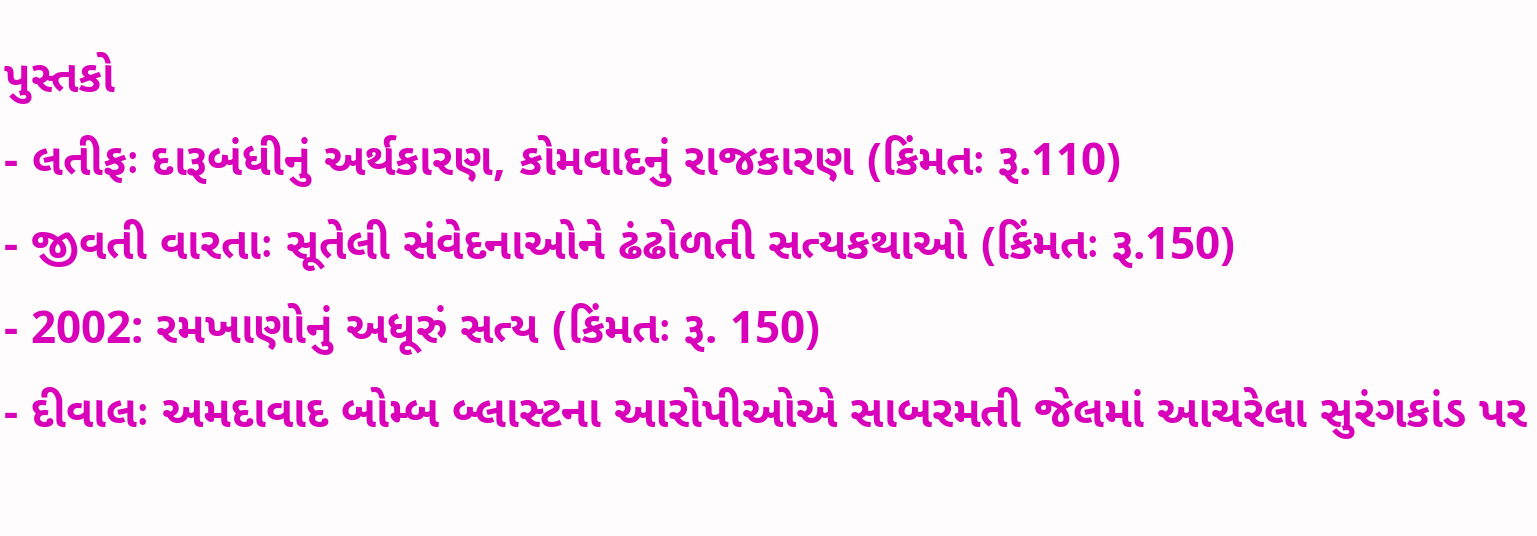પુસ્તકો
- લતીફઃ દારૂબંધીનું અર્થકારણ, કોમવાદનું રાજકારણ (કિંમતઃ રૂ.110)
- જીવતી વારતાઃ સૂતેલી સંવેદનાઓને ઢંઢોળતી સત્યકથાઓ (કિંમતઃ રૂ.150)
- 2002: રમખાણોનું અધૂરું સત્ય (કિંમતઃ રૂ. 150)
- દીવાલઃ અમદાવાદ બોમ્બ બ્લાસ્ટના આરોપીઓએ સાબરમતી જેલમાં આચરેલા સુરંગકાંડ પર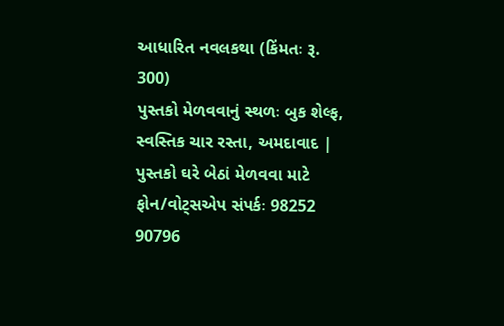આધારિત નવલકથા (કિંમતઃ રૂ. 300)
પુસ્તકો મેળવવાનું સ્થળઃ બુક શેલ્ફ, સ્વસ્તિક ચાર રસ્તા, અમદાવાદ | પુસ્તકો ઘરે બેઠાં મેળવવા માટે ફોન/વોટ્સએપ સંપર્કઃ 98252 90796